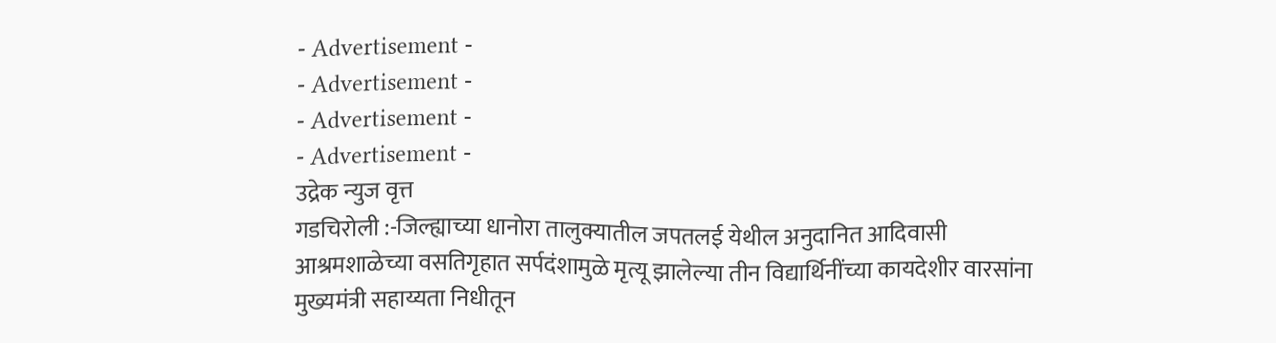- Advertisement -
- Advertisement -
- Advertisement -
- Advertisement -
उद्रेक न्युज वृत्त
गडचिरोली :-जिल्ह्याच्या धानोरा तालुक्यातील जपतलई येथील अनुदानित आदिवासी आश्रमशाळेच्या वसतिगृहात सर्पदंशामुळे मृत्यू झालेल्या तीन विद्यार्थिनींच्या कायदेशीर वारसांना मुख्यमंत्री सहाय्यता निधीतून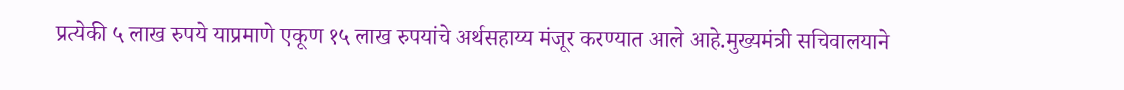प्रत्येकी ५ लाख रुपये याप्रमाणे एकूण १५ लाख रुपयांचे अर्थसहाय्य मंजूर करण्यात आले आहे.मुख्यमंत्री सचिवालयाने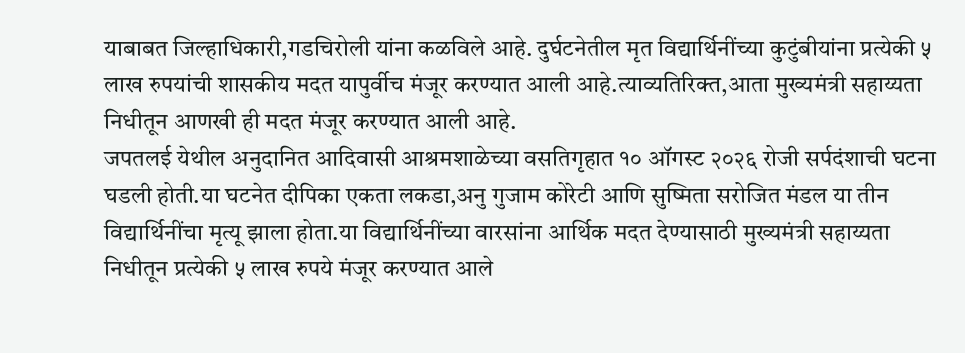याबाबत जिल्हाधिकारी,गडचिरोली यांना कळविले आहे. दुर्घटनेतील मृत विद्यार्थिनींच्या कुटुंबीयांना प्रत्येकी ५ लाख रुपयांची शासकीय मदत यापुर्वीच मंजूर करण्यात आली आहे.त्याव्यतिरिक्त,आता मुख्यमंत्री सहाय्यता निधीतून आणखी ही मदत मंजूर करण्यात आली आहे.
जपतलई येथील अनुदानित आदिवासी आश्रमशाळेच्या वसतिगृहात १० ऑगस्ट २०२६ रोजी सर्पदंशाची घटना घडली होती.या घटनेत दीपिका एकता लकडा,अनु गुजाम कोरेटी आणि सुष्मिता सरोजित मंडल या तीन विद्यार्थिनींचा मृत्यू झाला होता.या विद्यार्थिनींच्या वारसांना आर्थिक मदत देण्यासाठी मुख्यमंत्री सहाय्यता निधीतून प्रत्येकी ५ लाख रुपये मंजूर करण्यात आले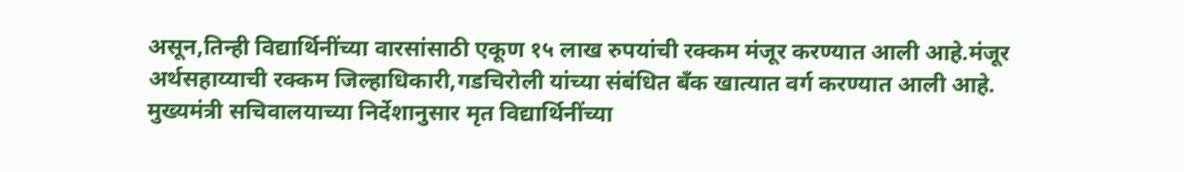असून,तिन्ही विद्यार्थिनींच्या वारसांसाठी एकूण १५ लाख रुपयांची रक्कम मंजूर करण्यात आली आहे.मंजूर अर्थसहाय्याची रक्कम जिल्हाधिकारी,गडचिरोली यांच्या संबंधित बँक खात्यात वर्ग करण्यात आली आहे.
मुख्यमंत्री सचिवालयाच्या निर्देशानुसार मृत विद्यार्थिनींच्या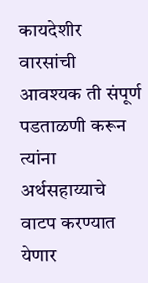कायदेशीर वारसांची आवश्यक ती संपूर्ण पडताळणी करून त्यांना अर्थसहाय्याचे वाटप करण्यात येणार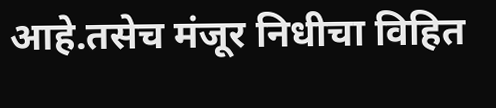आहे.तसेच मंजूर निधीचा विहित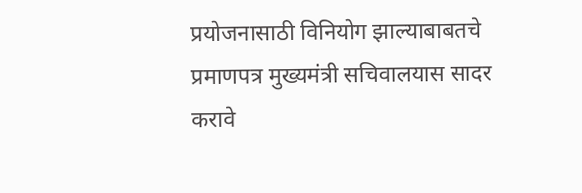प्रयोजनासाठी विनियोग झाल्याबाबतचे प्रमाणपत्र मुख्यमंत्री सचिवालयास सादर करावे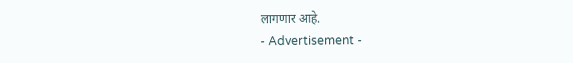लागणार आहे.
- Advertisement -